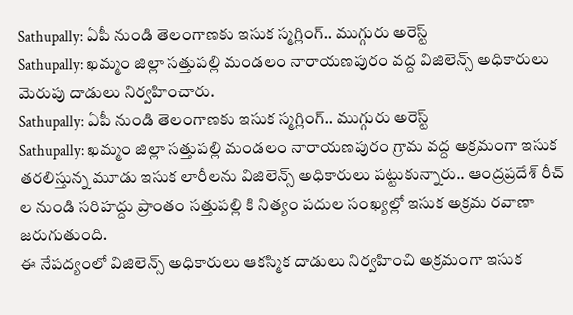Sathupally: ఏపీ నుండి తెలంగాణకు ఇసుక స్మగ్లింగ్.. ముగ్గురు అరెస్ట్
Sathupally: ఖమ్మం జిల్లా సత్తుపల్లి మండలం నారాయణపురం వద్ద విజిలెన్స్ అధికారులు మెరుపు దాడులు నిర్వహించారు.
Sathupally: ఏపీ నుండి తెలంగాణకు ఇసుక స్మగ్లింగ్.. ముగ్గురు అరెస్ట్
Sathupally: ఖమ్మం జిల్లా సత్తుపల్లి మండలం నారాయణపురం గ్రామ వద్ద అక్రమంగా ఇసుక తరలిస్తున్న మూడు ఇసుక లారీలను విజిలెన్స్ అధికారులు పట్టుకున్నారు.. ఆంద్రప్రదేశ్ రీచ్ ల నుండి సరిహద్దు ప్రాంతం సత్తుపల్లి కి నిత్యం పదుల సంఖ్యల్లో ఇసుక అక్రమ రవాణా జరుగుతుంది.
ఈ నేపద్యంలో విజిలెన్స్ అధికారులు ఆకస్మిక దాడులు నిర్వహించి అక్రమంగా ఇసుక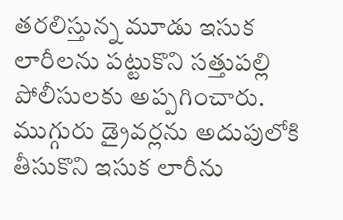తరలిస్తున్న మూడు ఇసుక లారీలను పట్టుకొని సత్తుపల్లి పోలీసులకు అప్పగించారు. ముగ్గురు డ్రైవర్లను అదుపులోకి తీసుకొని ఇసుక లారీను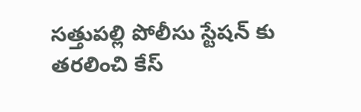సత్తుపల్లి పోలీసు స్టేషన్ కు తరలించి కేస్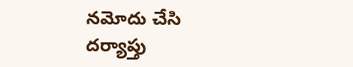నమోదు చేసి దర్యాప్తు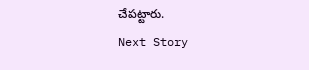చేపట్టారు.
Next Story